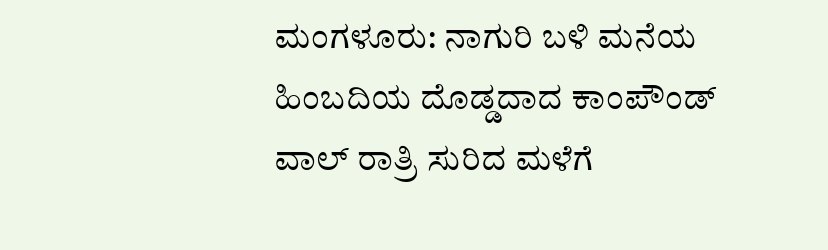ಮಂಗಳೂರು: ನಾಗುರಿ ಬಳಿ ಮನೆಯ ಹಿಂಬದಿಯ ದೊಡ್ಡದಾದ ಕಾಂಪೌಂಡ್ ವಾಲ್ ರಾತ್ರಿ ಸುರಿದ ಮಳೆಗೆ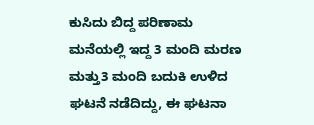ಕುಸಿದು ಬಿದ್ದ ಪರಿಣಾಮ ಮನೆಯಲ್ಲಿ ಇದ್ದ 3 ಮಂದಿ ಮರಣ ಮತ್ತು3 ಮಂದಿ ಬದುಕಿ ಉಳಿದ ಘಟನೆ ನಡೆದಿದ್ದು, ಈ ಘಟನಾ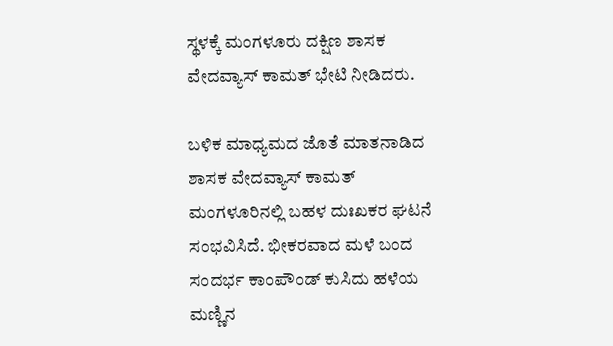ಸ್ಥಳಕ್ಕೆ ಮಂಗಳೂರು ದಕ್ಷಿಣ ಶಾಸಕ ವೇದವ್ಯಾಸ್ ಕಾಮತ್ ಭೇಟಿ ನೀಡಿದರು.

ಬಳಿಕ ಮಾಧ್ಯಮದ ಜೊತೆ ಮಾತನಾಡಿದ ಶಾಸಕ ವೇದವ್ಯಾಸ್ ಕಾಮತ್ ಮಂಗಳೂರಿನಲ್ಲಿ ಬಹಳ ದುಃಖಕರ ಘಟನೆ ಸಂಭವಿಸಿದೆ. ಭೀಕರವಾದ ಮಳೆ ಬಂದ ಸಂದರ್ಭ ಕಾಂಪೌಂಡ್ ಕುಸಿದು ಹಳೆಯ ಮಣ್ಣಿನ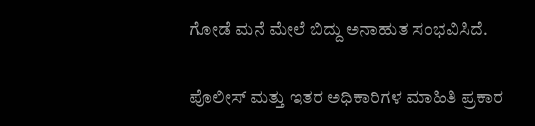ಗೋಡೆ ಮನೆ ಮೇಲೆ ಬಿದ್ದು ಅನಾಹುತ ಸಂಭವಿಸಿದೆ.

ಪೊಲೀಸ್ ಮತ್ತು ಇತರ ಅಧಿಕಾರಿಗಳ ಮಾಹಿತಿ ಪ್ರಕಾರ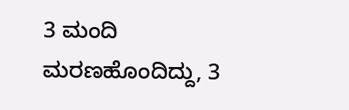3 ಮಂದಿ ಮರಣಹೊಂದಿದ್ದು, 3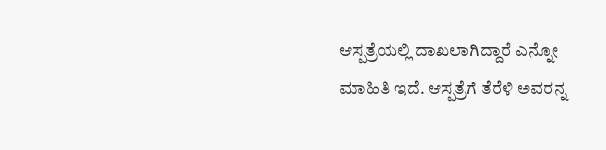ಆಸ್ಪತ್ರೆಯಲ್ಲಿ ದಾಖಲಾಗಿದ್ದಾರೆ ಎನ್ನೋ ಮಾಹಿತಿ ಇದೆ. ಆಸ್ಪತ್ರೆಗೆ ತೆರೆಳಿ ಅವರನ್ನ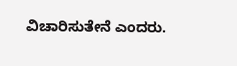ವಿಚಾರಿಸುತೇನೆ ಎಂದರು.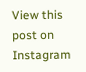View this post on Instagram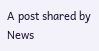A post shared by News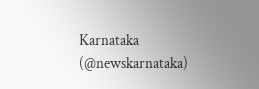Karnataka (@newskarnataka)